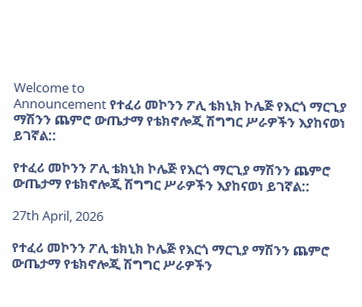Welcome to
Announcement የተፈሪ መኮንን ፖሊ ቴክኒክ ኮሌጅ የእርጎ ማርጊያ ማሽንን ጨምሮ ውጤታማ የቴክኖሎጂ ሽግግር ሥራዎችን እያከናወነ ይገኛል::

የተፈሪ መኮንን ፖሊ ቴክኒክ ኮሌጅ የእርጎ ማርጊያ ማሽንን ጨምሮ ውጤታማ የቴክኖሎጂ ሽግግር ሥራዎችን እያከናወነ ይገኛል::

27th April, 2026

የተፈሪ መኮንን ፖሊ ቴክኒክ ኮሌጅ የእርጎ ማርጊያ ማሽንን ጨምሮ ውጤታማ የቴክኖሎጂ ሽግግር ሥራዎችን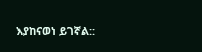እያከናወነ ይገኛል::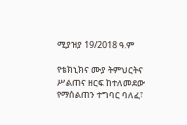ሚያዝያ 19/2018 ዓ.ም

የቴክኒክና ሙያ ትምህርትና ሥልጠና ዘርፍ ከተለመደው የማሰልጠን ተግባር ባለፈ፣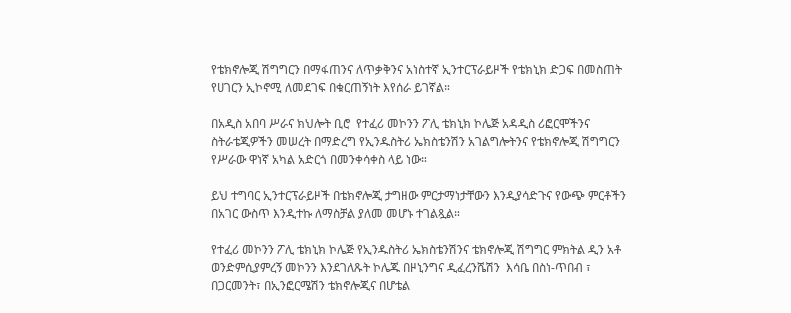የቴክኖሎጂ ሽግግርን በማፋጠንና ለጥቃቅንና አነስተኛ ኢንተርፕራይዞች የቴክኒክ ድጋፍ በመስጠት የሀገርን ኢኮኖሚ ለመደገፍ በቁርጠኝነት እየሰራ ይገኛል።

በአዲስ አበባ ሥራና ክህሎት ቢሮ  የተፈሪ መኮንን ፖሊ ቴክኒክ ኮሌጅ አዳዲስ ሪፎርሞችንና ስትራቴጂዎችን መሠረት በማድረግ የኢንዱስትሪ ኤክስቴንሽን አገልግሎትንና የቴክኖሎጂ ሽግግርን የሥራው ዋነኛ አካል አድርጎ በመንቀሳቀስ ላይ ነው።

ይህ ተግባር ኢንተርፕራይዞች በቴክኖሎጂ ታግዘው ምርታማነታቸውን እንዲያሳድጉና የውጭ ምርቶችን በአገር ውስጥ እንዲተኩ ለማስቻል ያለመ መሆኑ ተገልጿል።

የተፈሪ መኮንን ፖሊ ቴክኒክ ኮሌጅ የኢንዱስትሪ ኤክስቴንሽንና ቴክኖሎጂ ሽግግር ምክትል ዲን አቶ ወንድምሲያምረኝ መኮንን እንደገለጹት ኮሌጁ በዞኒንግና ዲፈረንሼሽን  እሳቤ በስነ-ጥበብ ፣ በጋርመንት፣ በኢንፎርሜሽን ቴክኖሎጂና በሆቴል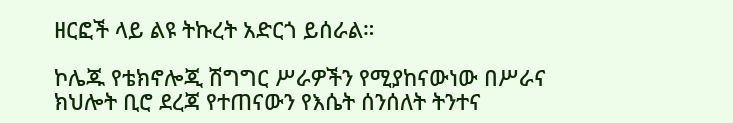ዘርፎች ላይ ልዩ ትኩረት አድርጎ ይሰራል።

ኮሌጁ የቴክኖሎጂ ሽግግር ሥራዎችን የሚያከናውነው በሥራና ክህሎት ቢሮ ደረጃ የተጠናውን የእሴት ሰንሰለት ትንተና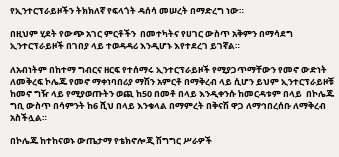የኢንተርፕራይዞችን ትክክለኛ የፍላጎት ዳሰሳ መሠረት በማድረግ ነው።

በዚህም ሂደት የውጭ አገር ምርቶችን  በመተካትና የሀገር ውስጥ አቅምን በማሳደግ ኢንተርፕራይዞች በገበያ ላይ ተወዳዳሪ እንዲሆኑ እየተደረገ ይገኛል።

ለአብነትም በከተማ ግብርና ዘርፍ የተሰማሩ ኢንተርፕራይዞች የሚያጋጥማቸውን የመኖ ውድነት ለመቅረፍ ኮሌጁ የመኖ ማቀነባበሪያ ማሽን አምርቶ በማቅረብ ላይ ሲሆን ይህም ኢንተርፕራይዞቹ ከመኖ ግዥ ላይ የሚያወጡትን ወጪ ከ50 በመቶ በላይ እንዲቀንሱ ከመርዳቱም በላይ  በኮሌጁ ግቢ ውስጥ በሳምንት ከ6 ሺህ በላይ እንቁላል በማምረት በቅናሽ ዋጋ ለማኅበረሰቡ ለማቅረብ አስችሏል።

በኮሌጁ ከተከናወኑ ውጤታማ የቴክኖሎጂ ሽግግር ሥራዎች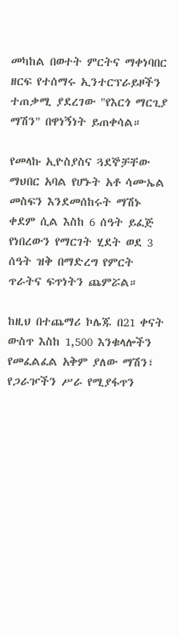መካከል በወተት ምርትና ማቀነባበር ዘርፍ የተሰማሩ ኢንተርፕራይዞችን ተጠቃሚ ያደረገው "የእርጎ ማርጊያ ማሽን" በዋነኝነት ይጠቀሳል።

የመላኩ ኢዮስያስና ጓደኞቻቸው ማህበር አባል የሆኑት አቶ ሳሙኤል መስፍን እንደመሰከሩት ማሽኑ ቀደም ሲል እስከ 6 ሰዓት ይፈጅ የነበረውን የማርገት ሂደት ወደ 3 ሰዓት ዝቅ በማድረግ የምርት ጥራትና ፍጥነትን ጨምሯል።

ከዚህ በተጨማሪ ኮሌጁ በ21 ቀናት ውስጥ እስከ 1,500 እንቁላሎችን የመፈልፈል አቅም ያለው ማሽን፣ የጋራዦችን ሥራ የሚያፋጥን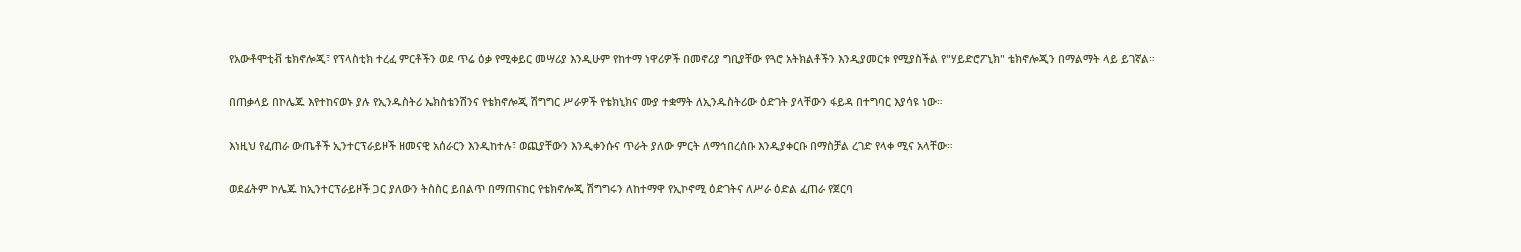የአውቶሞቲቭ ቴክኖሎጂ፣ የፕላስቲክ ተረፈ ምርቶችን ወደ ጥሬ ዕቃ የሚቀይር መሣሪያ እንዲሁም የከተማ ነዋሪዎች በመኖሪያ ግቢያቸው የጓሮ አትክልቶችን እንዲያመርቱ የሚያስችል የ"ሃይድሮፖኒክ" ቴክኖሎጂን በማልማት ላይ ይገኛል።

በጠቃላይ በኮሌጁ እየተከናወኑ ያሉ የኢንዱስትሪ ኤክስቴንሽንና የቴክኖሎጂ ሽግግር ሥራዎች የቴክኒክና ሙያ ተቋማት ለኢንዱስትሪው ዕድገት ያላቸውን ፋይዳ በተግባር እያሳዩ ነው።

እነዚህ የፈጠራ ውጤቶች ኢንተርፕራይዞች ዘመናዊ አሰራርን እንዲከተሉ፣ ወጪያቸውን እንዲቀንሱና ጥራት ያለው ምርት ለማኅበረሰቡ እንዲያቀርቡ በማስቻል ረገድ የላቀ ሚና አላቸው።

ወደፊትም ኮሌጁ ከኢንተርፕራይዞች ጋር ያለውን ትስስር ይበልጥ በማጠናከር የቴክኖሎጂ ሽግግሩን ለከተማዋ የኢኮኖሚ ዕድገትና ለሥራ ዕድል ፈጠራ የጀርባ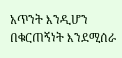አጥንት እንዲሆን በቁርጠኝነት እንደሚሰራ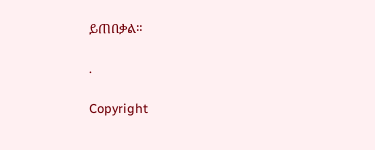ይጠበቃል።

.

Copyright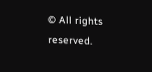© All rights reserved.